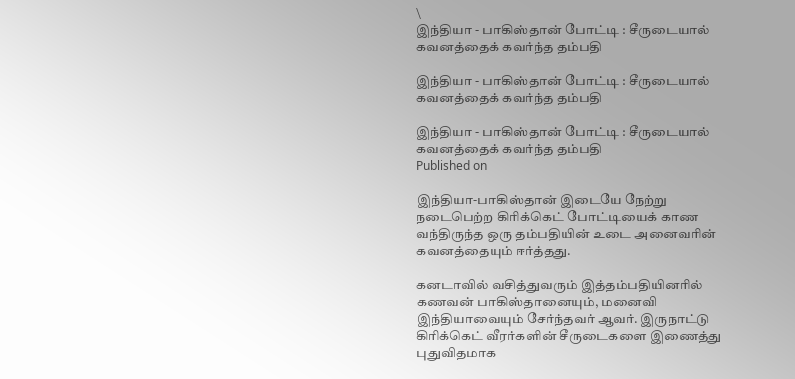\
இந்தியா - பாகிஸ்தான் போட்டி : சீருடையால் கவனத்தைக் கவர்ந்த தம்பதி

இந்தியா - பாகிஸ்தான் போட்டி : சீருடையால் கவனத்தைக் கவர்ந்த தம்பதி

இந்தியா - பாகிஸ்தான் போட்டி : சீருடையால் கவனத்தைக் கவர்ந்த தம்பதி
Published on

இந்தியா-பாகிஸ்தான் இடையே‌ நேற்று நடைபெற்ற கிரிக்கெட் போட்டியைக் காண வந்திருந்த ஒரு தம்பதியின் உடை அனைவ‌ரின் கவனத்தையும் ஈர்த்தது.

கனடா‌வில் வசித்து‌வரும் இத்தம்பதியினரில் கணவன் பாகிஸ்தானையும், மனைவி இந்தியாவையும் சேர்ந்தவர் ஆவர். இருநாட்டு கிரிக்கெட் வீரர்களின் சீருடைகளை இணைத்து புதுவிதமாக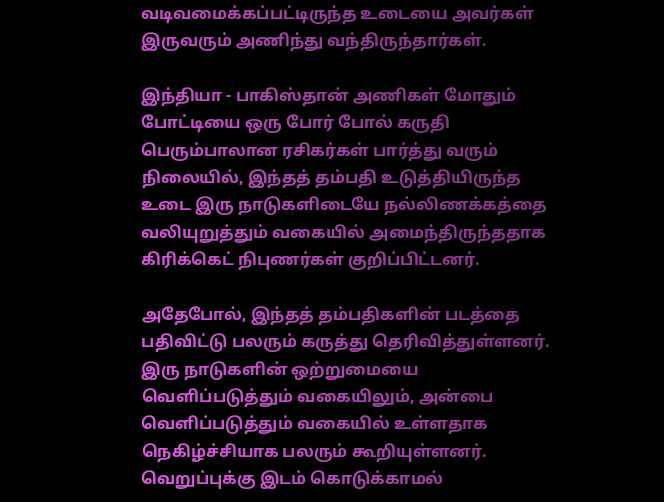வடிவமைக்கப்பட்டிருந்த உடையை ‌அவர்கள் இருவரும் ‌அ‌‌ணிந்து வந்திருந்தார்கள்.

இந்தியா - பாகிஸ்தான் அணிகள் மோதும் போட்டியை ஒரு போர் போல் கருதி பெரும்பாலான ரசிகர்கள் பார்த்து வரும் நிலையில், இந்தத் தம்பதி உடுத்தியிருந்த உடை‌ இரு நாடுகளிடையே நல்லிணக்கத்தை வலியுறுத்தும் வகையில் அமைந்திருந்ததாக கிரிக்கெட் நிபுணர்கள் குறிப்பிட்டனர்.

அதேபோல், இந்தத் தம்பதிகளின் படத்தை பதிவிட்டு பலரும் கருத்து தெரிவித்துள்ளனர். இரு நாடுகளின் ஒற்றுமையை வெளிப்படுத்தும் வகையிலும், அன்பை வெளிப்படுத்தும் வகையில் உள்ளதாக நெகிழ்ச்சியாக பலரும் கூறியுள்ளனர். வெறுப்புக்கு இடம் கொடுக்காமல்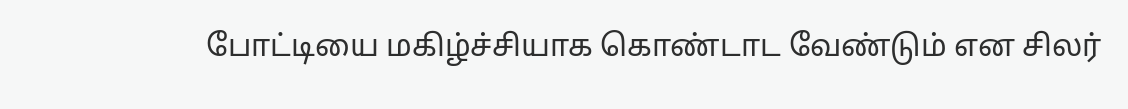போட்டியை மகிழ்ச்சியாக கொண்டாட வேண்டும் என சிலர்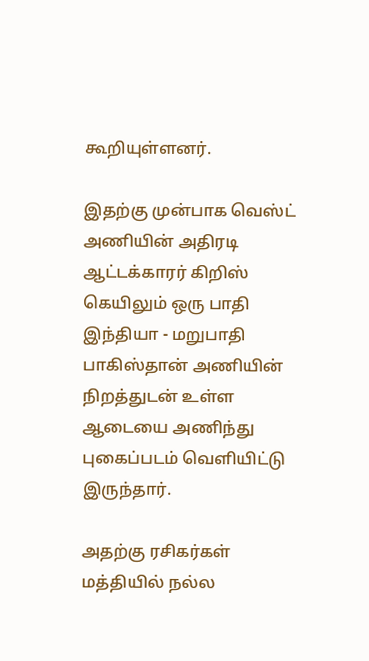கூறியுள்ளனர்.

இதற்கு முன்பாக வெஸ்ட் அணியின் அதிரடி ஆட்டக்காரர் கிறிஸ் கெயிலும் ஒரு பாதி இந்தியா - மறுபாதி பாகிஸ்தான் அணியின் நிறத்துடன் உள்ள ஆடையை அணிந்து புகைப்படம் வெளியிட்டு இருந்தார்.

அதற்கு ரசிகர்கள் மத்தியில் நல்ல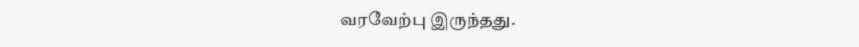வரவேற்பு இருந்தது.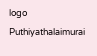logo
Puthiyathalaimurai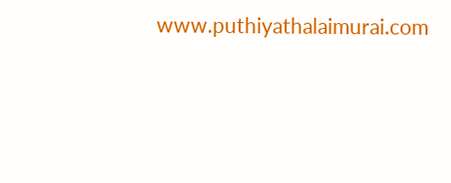www.puthiyathalaimurai.com